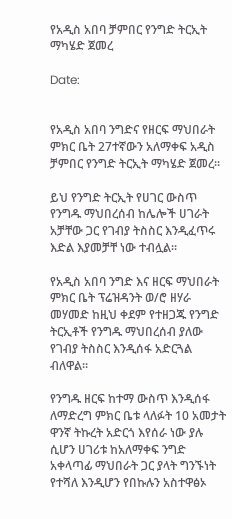የአዲስ አበባ ቻምበር የንግድ ትርኢት ማካሄድ ጀመረ

Date:


የአዲስ አበባ ንግድና የዘርፍ ማህበራት ምክር ቤት 27ተኛውን አለማቀፍ አዲስ ቻምበር የንግድ ትርኢት ማካሄድ ጀመረ፡፡

ይህ የንግድ ትርኢት የሀገር ውስጥ የንግዱ ማህበረሰብ ከሌሎች ሀገራት አቻቸው ጋር የገብያ ትስስር እንዲፈጥሩ እድል እያመቻቸ ነው ተብሏል፡፡

የአዲስ አበባ ንግድ እና ዘርፍ ማህበራት ምክር ቤት ፕሬዝዳንት ወ/ሮ ዘሃራ መሃመድ ከዚህ ቀደም የተዘጋጁ የንግድ ትርኢቶች የንግዱ ማህበረሰብ ያለው የገብያ ትስስር እንዲሰፋ አድርጓል ብለዋል፡፡

የንግዱ ዘርፍ ከተማ ውስጥ እንዲሰፋ ለማድረግ ምክር ቤቱ ላለፉት 10 አመታት ዋንኛ ትኩረት አድርጎ እየሰራ ነው ያሉ ሲሆን ሀገሪቱ ከአለማቀፍ ንግድ አቀላጣፊ ማህበራት ጋር ያላት ግንኙነት የተሻለ እንዲሆን የበኩሉን አስተዋፅኦ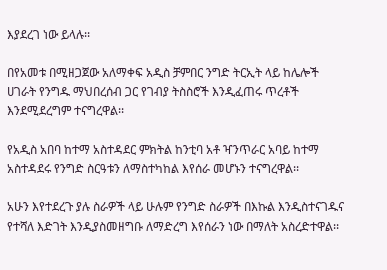እያደረገ ነው ይላሉ፡፡

በየአመቱ በሚዘጋጀው አለማቀፍ አዲስ ቻምበር ንግድ ትርኢት ላይ ከሌሎች ሀገራት የንግዱ ማህበረሰብ ጋር የገብያ ትስስሮች እንዲፈጠሩ ጥረቶች እንደሚደረግም ተናግረዋል፡፡

የአዲስ አበባ ከተማ አስተዳደር ምክትል ከንቲባ አቶ ዣንጥራር አባይ ከተማ አስተዳደሩ የንግድ ስርዓቱን ለማስተካከል እየሰራ መሆኑን ተናግረዋል፡፡

አሁን እየተደረጉ ያሉ ስራዎች ላይ ሁሉም የንግድ ስራዎች በእኩል እንዲስተናገዱና የተሻለ እድገት እንዲያስመዘግቡ ለማድረግ እየሰራን ነው በማለት አስረድተዋል፡፡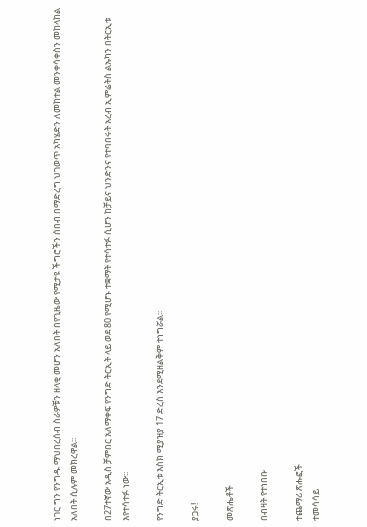ነገር ግን የንግዱ ማህበረሰብ ስራዎቹን ዘላቂ መሆን አለበት በየጊዜው የሚታዩ ችግሮችን ሰበብ በማድረግ ህገወጥ አካሄድን ለመከተል መንቀሳቀስን መከላከል አለበት ሲሉም መክረዋል፡፡

በ27ተኛው አዲስ ቻምበር አለማቀፍ የንግድ ትርኢት ላይ ወደ 80 የሚሆኑ ተቋማት የተሳተፉ ሲሆን ከቻይና ህንድንና የተባበሩት አረብ ኢምሬትስ ልኡካን በትርኢቱ እየተሳተፉ ነው፡፡

የንግድ ትርኢቱ እስክ ሚያዝያ 17 ድረስ እንደሚዘልቅም ተነግሯል፡፡

ያጋሩ!

መጽሔቶች

በብዛት የተነበቡ

ተጨማሪ ጽሑፎች
ተመሳሳይ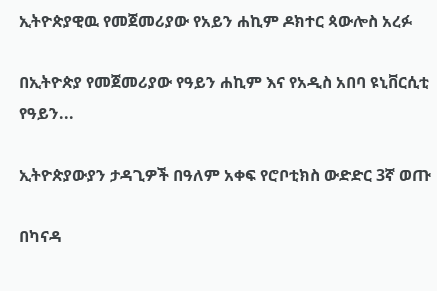ኢትዮጵያዊዉ የመጀመሪያው የአይን ሐኪም ዶክተር ጳውሎስ አረፉ

በኢትዮጵያ የመጀመሪያው የዓይን ሐኪም እና የአዲስ አበባ ዩኒቨርሲቲ የዓይን...

ኢትዮጵያውያን ታዳጊዎች በዓለም አቀፍ የሮቦቲክስ ውድድር 3ኛ ወጡ

በካናዳ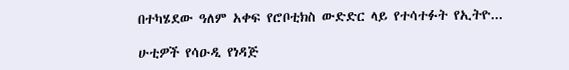በተካሄደው ዓለም አቀፍ የሮቦቲክስ ውድድር ላይ የተሳተፉት የኢትዮ...

ሁቲዎች የሳዑዲ የነዳጅ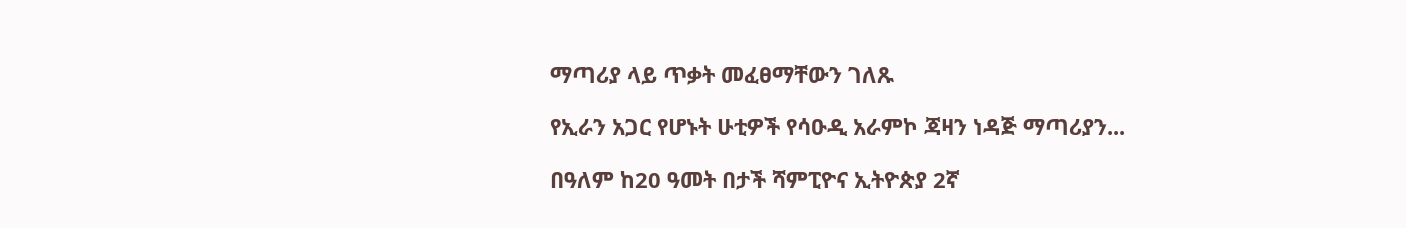ማጣሪያ ላይ ጥቃት መፈፀማቸውን ገለጹ

የኢራን አጋር የሆኑት ሁቲዎች የሳዑዲ አራምኮ ጃዛን ነዳጅ ማጣሪያን...

በዓለም ከ20 ዓመት በታች ሻምፒዮና ኢትዮጵያ 2ኛ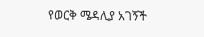የወርቅ ሜዳሊያ አገኝች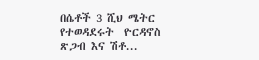በሴቶች 3 ሺህ ሜትር የተወዳደሩት  ዮርዳኖስ ጽጋብ እና ሽቶ...